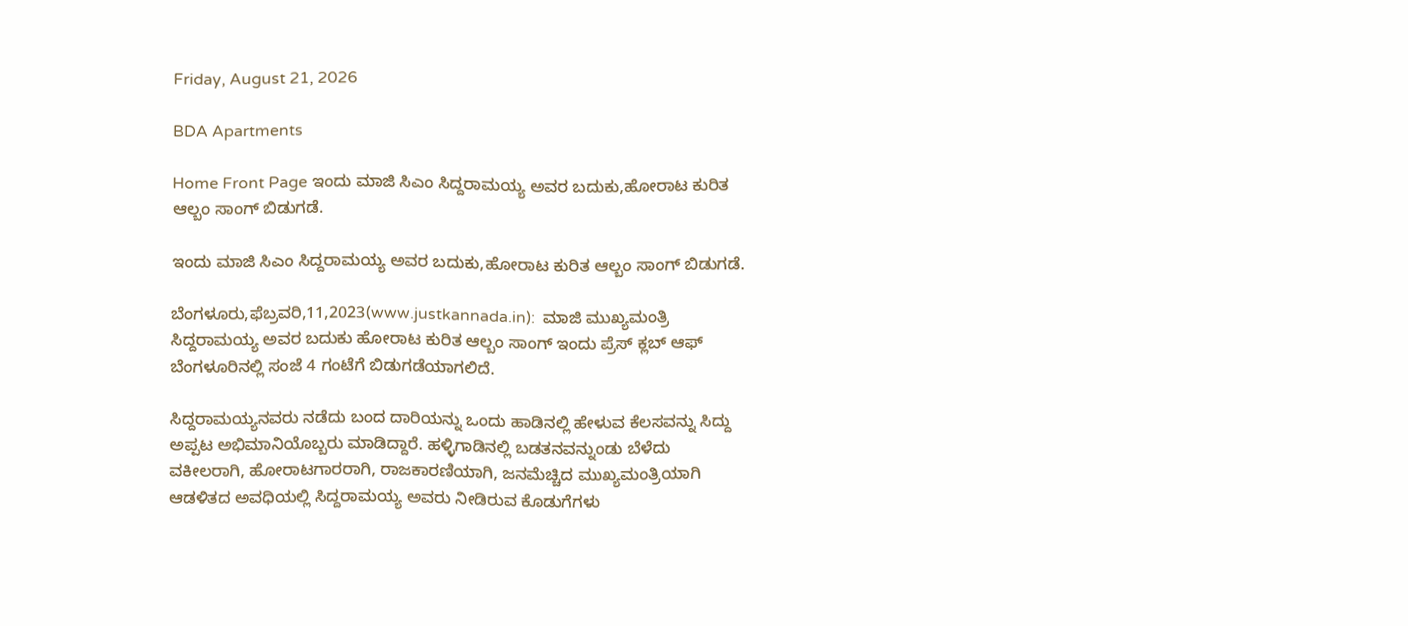Friday, August 21, 2026

BDA Apartments

Home Front Page ಇಂದು ಮಾಜಿ ಸಿಎಂ ಸಿದ್ದರಾಮಯ್ಯ ಅವರ ಬದುಕು,ಹೋರಾಟ ಕುರಿತ ಆಲ್ಬಂ ಸಾಂಗ್ ಬಿಡುಗಡೆ.

ಇಂದು ಮಾಜಿ ಸಿಎಂ ಸಿದ್ದರಾಮಯ್ಯ ಅವರ ಬದುಕು,ಹೋರಾಟ ಕುರಿತ ಆಲ್ಬಂ ಸಾಂಗ್ ಬಿಡುಗಡೆ.

ಬೆಂಗಳೂರು,ಫೆಬ್ರವರಿ,11,2023(www.justkannada.in):  ಮಾಜಿ ಮುಖ್ಯಮಂತ್ರಿ ಸಿದ್ದರಾಮಯ್ಯ ಅವರ ಬದುಕು ಹೋರಾಟ ಕುರಿತ ಆಲ್ಬಂ ಸಾಂಗ್ ಇಂದು ಪ್ರೆಸ್ ಕ್ಲಬ್ ಆಫ್ ಬೆಂಗಳೂರಿನಲ್ಲಿ ಸಂಜೆ 4 ಗಂಟೆಗೆ ಬಿಡುಗಡೆಯಾಗಲಿದೆ.

ಸಿದ್ದರಾಮಯ್ಯನವರು ನಡೆದು ಬಂದ ದಾರಿಯನ್ನು ಒಂದು ಹಾಡಿನಲ್ಲಿ ಹೇಳುವ ಕೆಲಸವನ್ನು ಸಿದ್ದು ಅಪ್ಪಟ ಅಭಿಮಾನಿಯೊಬ್ಬರು ಮಾಡಿದ್ದಾರೆ. ಹಳ್ಳಿಗಾಡಿನಲ್ಲಿ ಬಡತನವನ್ನುಂಡು ಬೆಳೆದು ವಕೀಲರಾಗಿ, ಹೋರಾಟಗಾರರಾಗಿ, ರಾಜಕಾರಣಿಯಾಗಿ, ಜನಮೆಚ್ಚಿದ ಮುಖ್ಯಮಂತ್ರಿಯಾಗಿ ಆಡಳಿತದ ಅವಧಿಯಲ್ಲಿ ಸಿದ್ದರಾಮಯ್ಯ ಅವರು ನೀಡಿರುವ ಕೊಡುಗೆಗಳು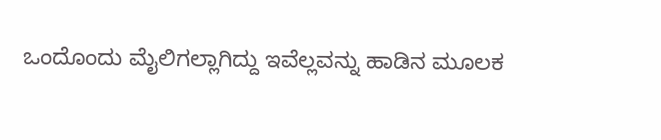ಒಂದೊಂದು ಮೈಲಿಗಲ್ಲಾಗಿದ್ದು ಇವೆಲ್ಲವನ್ನು ಹಾಡಿನ ಮೂಲಕ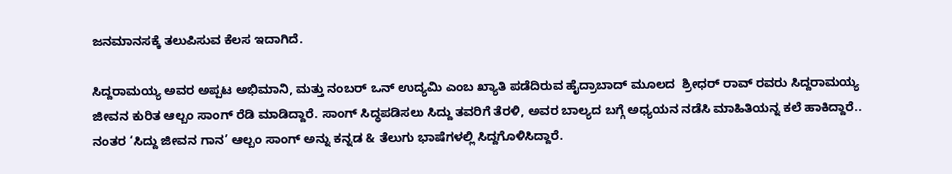ಜನಮಾನಸಕ್ಕೆ ತಲುಪಿಸುವ ಕೆಲಸ ಇದಾಗಿದೆ.

ಸಿದ್ದರಾಮಯ್ಯ ಅವರ ಅಪ್ಪಟ ಅಭಿಮಾನಿ, ಮತ್ತು ನಂಬರ್ ಒನ್ ಉದ್ಯಮಿ ಎಂಬ ಖ್ಯಾತಿ ಪಡೆದಿರುವ ಹೈದ್ರಾಬಾದ್ ಮೂಲದ  ಶ್ರೀಧರ್ ರಾವ್ ರವರು ಸಿದ್ದರಾಮಯ್ಯ ಜೀವನ ಕುರಿತ ಆಲ್ಬಂ ಸಾಂಗ್ ರೆಡಿ ಮಾಡಿದ್ದಾರೆ. ಸಾಂಗ್ ಸಿದ್ಧಪಡಿಸಲು ಸಿದ್ದು ತವರಿಗೆ ತೆರಳಿ, ಅವರ ಬಾಲ್ಯದ ಬಗ್ಗೆ ಅಧ್ಯಯನ ನಡೆಸಿ ಮಾಹಿತಿಯನ್ನ ಕಲೆ ಹಾಕಿದ್ದಾರೆ.. ನಂತರ ‘ಸಿದ್ದು ಜೀವನ ಗಾನ’ ಆಲ್ಬಂ ಸಾಂಗ್ ಅನ್ನು ಕನ್ನಡ & ತೆಲುಗು ಭಾಷೆಗಳಲ್ಲಿ ಸಿದ್ದಗೊಳಿಸಿದ್ದಾರೆ.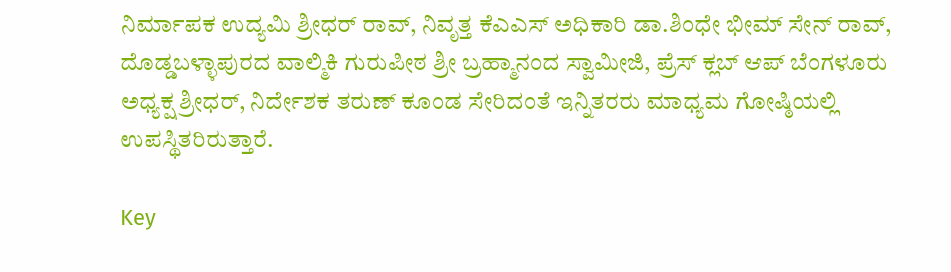ನಿರ್ಮಾಪಕ ಉದ್ಯಮಿ ಶ್ರೀಧರ್ ರಾವ್, ನಿವೃತ್ತ ಕೆಎಎಸ್ ಅಧಿಕಾರಿ ಡಾ.ಶಿಂಧೇ ಭೀಮ್ ಸೇನ್ ರಾವ್, ದೊಡ್ಡಬಳ್ಳಾಪುರದ ವಾಲ್ಮಿಕಿ ಗುರುಪೀಠ ಶ್ರೀ ಬ್ರಹ್ಮಾನಂದ ಸ್ವಾಮೀಜಿ, ಪ್ರೆಸ್ ಕ್ಲಬ್ ಆಪ್ ಬೆಂಗಳೂರು ಅಧ್ಯಕ್ಷ ಶ್ರೀಧರ್, ನಿರ್ದೇಶಕ ತರುಣ್ ಕೂಂಡ ಸೇರಿದಂತೆ ಇನ್ನಿತರರು ಮಾಧ್ಯಮ ಗೋಷ್ಠಿಯಲ್ಲಿ ಉಪಸ್ಥಿತರಿರುತ್ತಾರೆ.

Key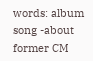words: album song -about former CM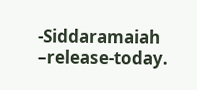-Siddaramaiah –release-today.